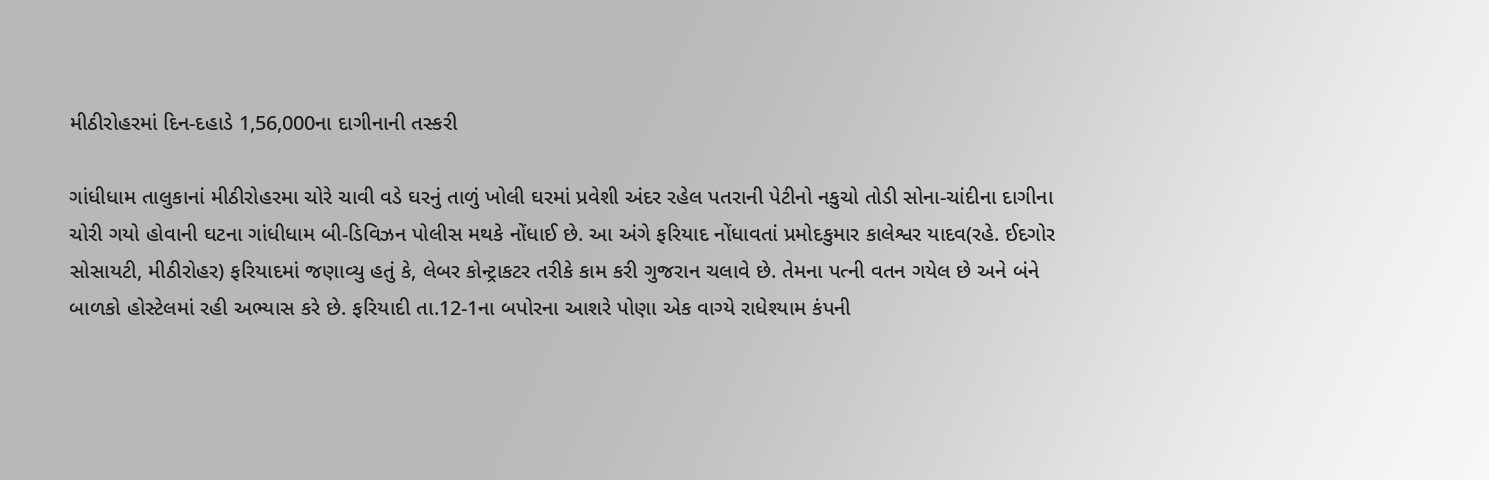મીઠીરોહરમાં દિન-દહાડે 1,56,000ના દાગીનાની તસ્કરી

ગાંધીધામ તાલુકાનાં મીઠીરોહરમા ચોરે ચાવી વડે ઘરનું તાળું ખોલી ઘરમાં પ્રવેશી અંદર રહેલ પતરાની પેટીનો નકુચો તોડી સોના-ચાંદીના દાગીના ચોરી ગયો હોવાની ઘટના ગાંધીધામ બી-ડિવિઝન પોલીસ મથકે નોંધાઈ છે. આ અંગે ફરિયાદ નોંધાવતાં પ્રમોદકુમાર કાલેશ્વર યાદવ(રહે. ઈદગોર સોસાયટી, મીઠીરોહર) ફરિયાદમાં જણાવ્યુ હતું કે, લેબર કોન્ટ્રાકટર તરીકે કામ કરી ગુજરાન ચલાવે છે. તેમના પત્ની વતન ગયેલ છે અને બંને બાળકો હોસ્ટેલમાં રહી અભ્યાસ કરે છે. ફરિયાદી તા.12-1ના બપોરના આશરે પોણા એક વાગ્યે રાધેશ્યામ કંપની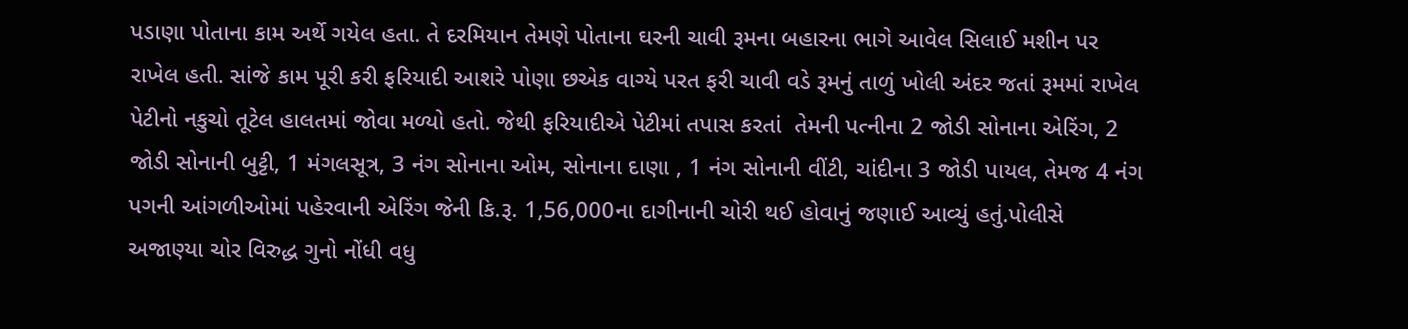પડાણા પોતાના કામ અર્થે ગયેલ હતા. તે દરમિયાન તેમણે પોતાના ઘરની ચાવી રૂમના બહારના ભાગે આવેલ સિલાઈ મશીન પર રાખેલ હતી. સાંજે કામ પૂરી કરી ફરિયાદી આશરે પોણા છએક વાગ્યે પરત ફરી ચાવી વડે રૂમનું તાળું ખોલી અંદર જતાં રૂમમાં રાખેલ પેટીનો નકુચો તૂટેલ હાલતમાં જોવા મળ્યો હતો. જેથી ફરિયાદીએ પેટીમાં તપાસ કરતાં  તેમની પત્નીના 2 જોડી સોનાના એરિંગ, 2 જોડી સોનાની બુટ્ટી, 1 મંગલસૂત્ર, 3 નંગ સોનાના ઓમ, સોનાના દાણા , 1 નંગ સોનાની વીંટી, ચાંદીના 3 જોડી પાયલ, તેમજ 4 નંગ પગની આંગળીઓમાં પહેરવાની એરિંગ જેની કિ.રૂ. 1,56,000ના દાગીનાની ચોરી થઈ હોવાનું જણાઈ આવ્યું હતું.પોલીસે અજાણ્યા ચોર વિરુદ્ધ ગુનો નોંધી વધુ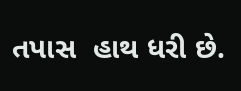તપાસ  હાથ ધરી છે.